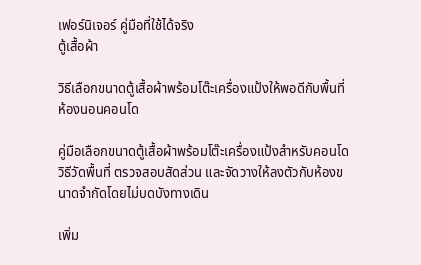เฟอร์นิเจอร์ คู่มือที่ใช้ได้จริง
ตู้เสื้อผ้า

วิธีเลือกขนาดตู้เสื้อผ้าพร้อมโต๊ะเครื่องแป้งให้พอดีกับพื้นที่ห้องนอนคอนโด

คู่มือเลือกขนาดตู้เสื้อผ้าพร้อมโต๊ะเครื่องแป้งสำหรับคอนโด วิธีวัดพื้นที่ ตรวจสอบสัดส่วน และจัดวางให้ลงตัวกับห้องขนาดจำกัดโดยไม่บดบังทางเดิน

เพิ่ม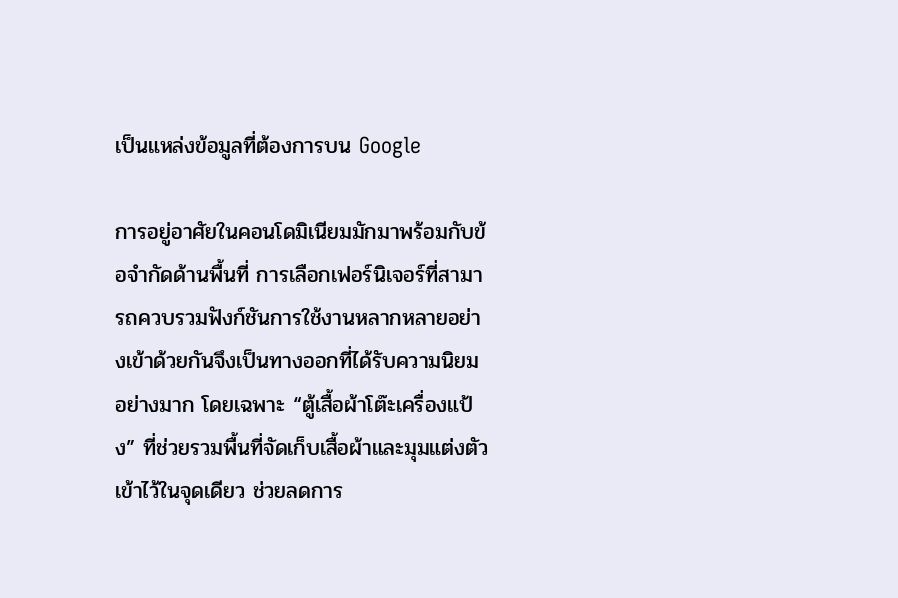เป็นแหล่งข้อมูลที่ต้องการบน Google

การอยู่อาศัยในคอนโดมิเนียมมักมาพร้อมกับข้อจำกัดด้านพื้นที่ การเลือกเฟอร์นิเจอร์ที่สามารถควบรวมฟังก์ชันการใช้งานหลากหลายอย่างเข้าด้วยกันจึงเป็นทางออกที่ได้รับความนิยมอย่างมาก โดยเฉพาะ “ตู้เสื้อผ้าโต๊ะเครื่องแป้ง” ที่ช่วยรวมพื้นที่จัดเก็บเสื้อผ้าและมุมแต่งตัวเข้าไว้ในจุดเดียว ช่วยลดการ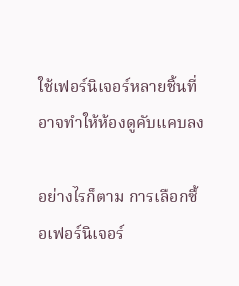ใช้เฟอร์นิเจอร์หลายชิ้นที่อาจทำให้ห้องดูคับแคบลง

อย่างไรก็ตาม การเลือกซื้อเฟอร์นิเจอร์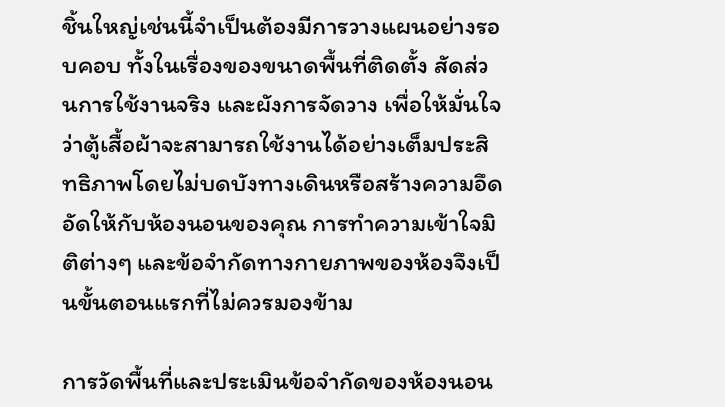ชิ้นใหญ่เช่นนี้จำเป็นต้องมีการวางแผนอย่างรอบคอบ ทั้งในเรื่องของขนาดพื้นที่ติดตั้ง สัดส่วนการใช้งานจริง และผังการจัดวาง เพื่อให้มั่นใจว่าตู้เสื้อผ้าจะสามารถใช้งานได้อย่างเต็มประสิทธิภาพโดยไม่บดบังทางเดินหรือสร้างความอึดอัดให้กับห้องนอนของคุณ การทำความเข้าใจมิติต่างๆ และข้อจำกัดทางกายภาพของห้องจึงเป็นขั้นตอนแรกที่ไม่ควรมองข้าม

การวัดพื้นที่และประเมินข้อจำกัดของห้องนอน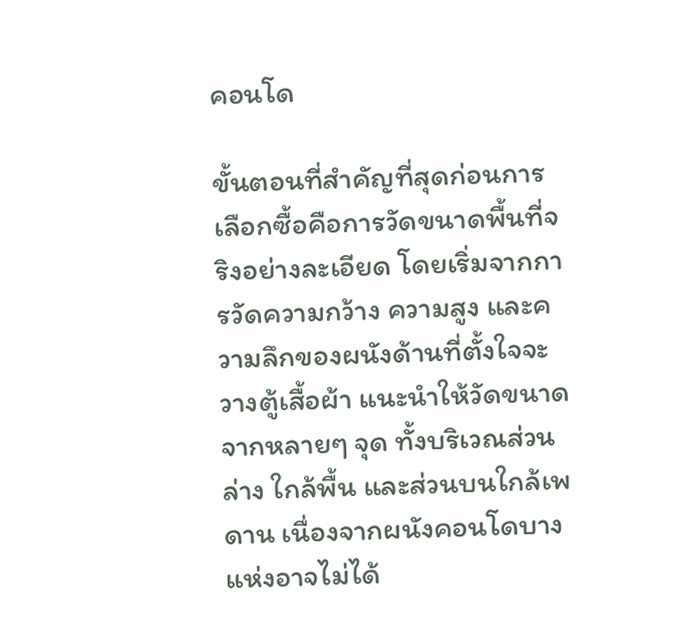คอนโด

ขั้นตอนที่สำคัญที่สุดก่อนการเลือกซื้อคือการวัดขนาดพื้นที่จริงอย่างละเอียด โดยเริ่มจากการวัดความกว้าง ความสูง และความลึกของผนังด้านที่ตั้งใจจะวางตู้เสื้อผ้า แนะนำให้วัดขนาดจากหลายๆ จุด ทั้งบริเวณส่วนล่าง ใกล้พื้น และส่วนบนใกล้เพดาน เนื่องจากผนังคอนโดบางแห่งอาจไม่ได้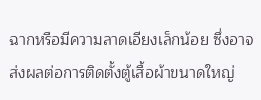ฉากหรือมีความลาดเอียงเล็กน้อย ซึ่งอาจส่งผลต่อการติดตั้งตู้เสื้อผ้าขนาดใหญ่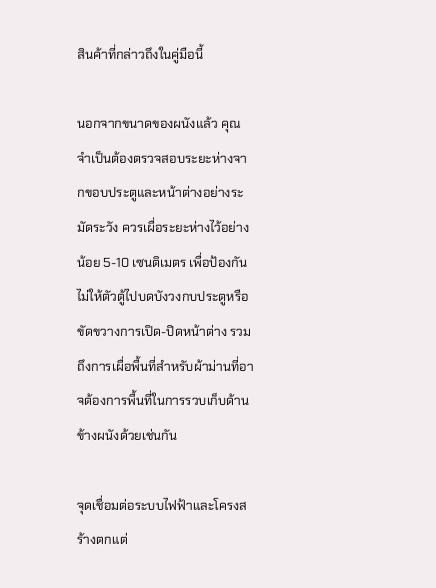สินค้าที่กล่าวถึงในคู่มือนี้

นอกจากขนาดของผนังแล้ว คุณจำเป็นต้องตรวจสอบระยะห่างจากขอบประตูและหน้าต่างอย่างระมัดระวัง ควรเผื่อระยะห่างไว้อย่างน้อย 5-10 เซนติเมตร เพื่อป้องกันไม่ให้ตัวตู้ไปบดบังวงกบประตูหรือขัดขวางการเปิด-ปิดหน้าต่าง รวมถึงการเผื่อพื้นที่สำหรับผ้าม่านที่อาจต้องการพื้นที่ในการรวบเก็บด้านข้างผนังด้วยเช่นกัน

จุดเชื่อมต่อระบบไฟฟ้าและโครงสร้างตกแต่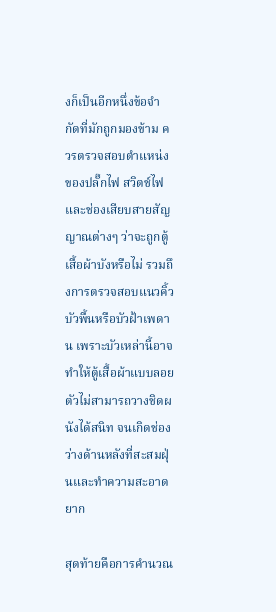งก็เป็นอีกหนึ่งข้อจำกัดที่มักถูกมองข้าม ควรตรวจสอบตำแหน่งของปลั๊กไฟ สวิตช์ไฟ และช่องเสียบสายสัญญาณต่างๆ ว่าจะถูกตู้เสื้อผ้าบังหรือไม่ รวมถึงการตรวจสอบแนวคิ้วบัวพื้นหรือบัวฝ้าเพดาน เพราะบัวเหล่านี้อาจทำให้ตู้เสื้อผ้าแบบลอยตัวไม่สามารถวางชิดผนังได้สนิท จนเกิดช่องว่างด้านหลังที่สะสมฝุ่นและทำความสะอาดยาก

สุดท้ายคือการคำนวณ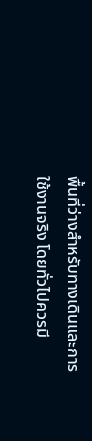พื้นที่ว่างสำหรับทางเดินและการใช้งานจริง โดยทั่วไปควรมี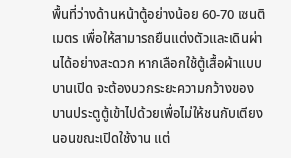พื้นที่ว่างด้านหน้าตู้อย่างน้อย 60-70 เซนติเมตร เพื่อให้สามารถยืนแต่งตัวและเดินผ่านได้อย่างสะดวก หากเลือกใช้ตู้เสื้อผ้าแบบบานเปิด จะต้องบวกระยะความกว้างของบานประตูตู้เข้าไปด้วยเพื่อไม่ให้ชนกับเตียงนอนขณะเปิดใช้งาน แต่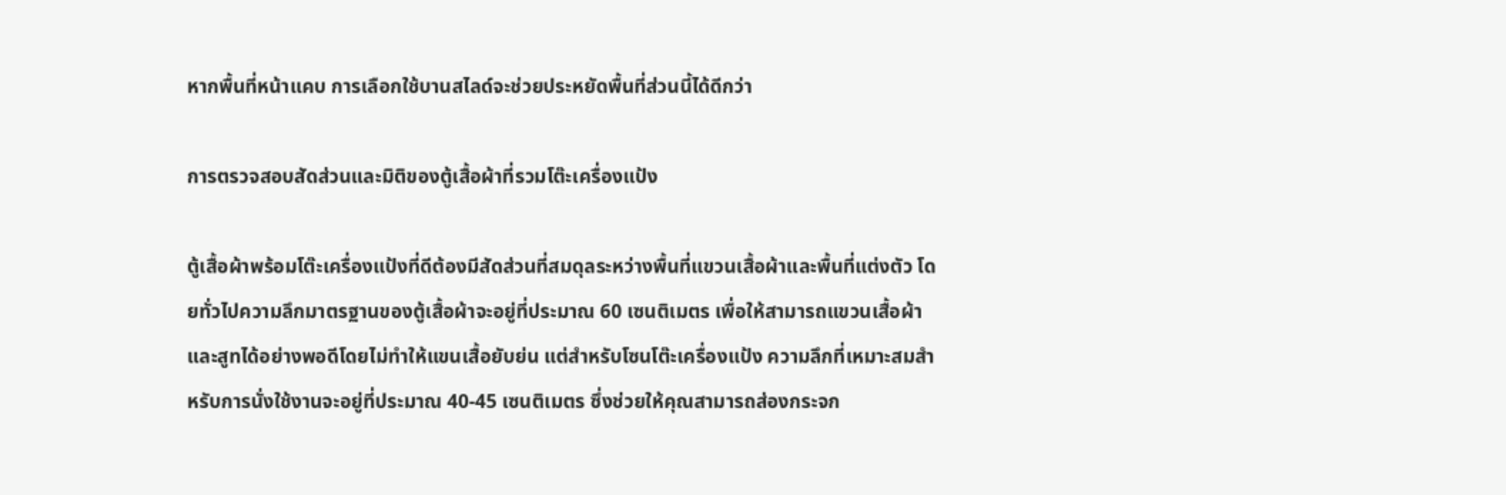หากพื้นที่หน้าแคบ การเลือกใช้บานสไลด์จะช่วยประหยัดพื้นที่ส่วนนี้ได้ดีกว่า

การตรวจสอบสัดส่วนและมิติของตู้เสื้อผ้าที่รวมโต๊ะเครื่องแป้ง

ตู้เสื้อผ้าพร้อมโต๊ะเครื่องแป้งที่ดีต้องมีสัดส่วนที่สมดุลระหว่างพื้นที่แขวนเสื้อผ้าและพื้นที่แต่งตัว โดยทั่วไปความลึกมาตรฐานของตู้เสื้อผ้าจะอยู่ที่ประมาณ 60 เซนติเมตร เพื่อให้สามารถแขวนเสื้อผ้าและสูทได้อย่างพอดีโดยไม่ทำให้แขนเสื้อยับย่น แต่สำหรับโซนโต๊ะเครื่องแป้ง ความลึกที่เหมาะสมสำหรับการนั่งใช้งานจะอยู่ที่ประมาณ 40-45 เซนติเมตร ซึ่งช่วยให้คุณสามารถส่องกระจก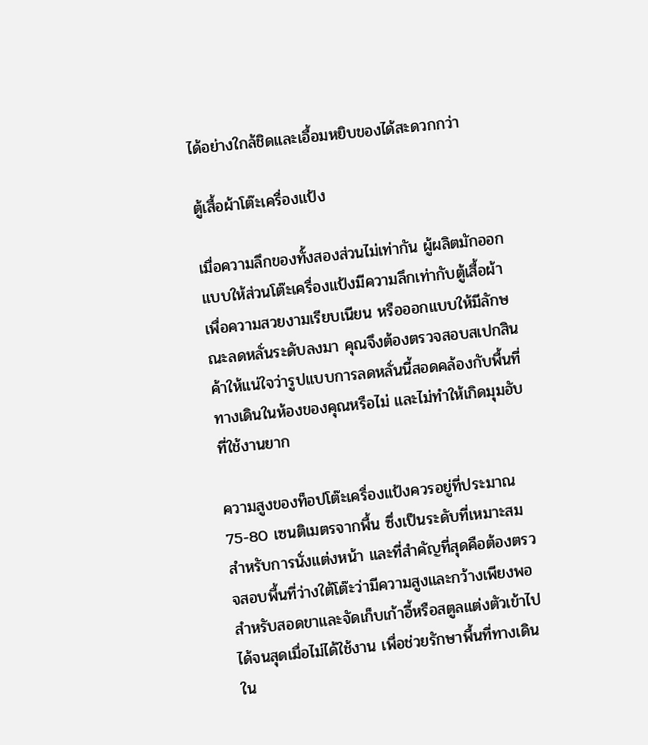ได้อย่างใกล้ชิดและเอื้อมหยิบของได้สะดวกกว่า

ตู้เสื้อผ้าโต๊ะเครื่องแป้ง

เมื่อความลึกของทั้งสองส่วนไม่เท่ากัน ผู้ผลิตมักออกแบบให้ส่วนโต๊ะเครื่องแป้งมีความลึกเท่ากับตู้เสื้อผ้าเพื่อความสวยงามเรียบเนียน หรือออกแบบให้มีลักษณะลดหลั่นระดับลงมา คุณจึงต้องตรวจสอบสเปกสินค้าให้แน่ใจว่ารูปแบบการลดหลั่นนี้สอดคล้องกับพื้นที่ทางเดินในห้องของคุณหรือไม่ และไม่ทำให้เกิดมุมอับที่ใช้งานยาก

ความสูงของท็อปโต๊ะเครื่องแป้งควรอยู่ที่ประมาณ 75-80 เซนติเมตรจากพื้น ซึ่งเป็นระดับที่เหมาะสมสำหรับการนั่งแต่งหน้า และที่สำคัญที่สุดคือต้องตรวจสอบพื้นที่ว่างใต้โต๊ะว่ามีความสูงและกว้างเพียงพอสำหรับสอดขาและจัดเก็บเก้าอี้หรือสตูลแต่งตัวเข้าไปได้จนสุดเมื่อไม่ได้ใช้งาน เพื่อช่วยรักษาพื้นที่ทางเดินใน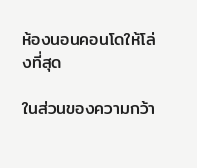ห้องนอนคอนโดให้โล่งที่สุด

ในส่วนของความกว้า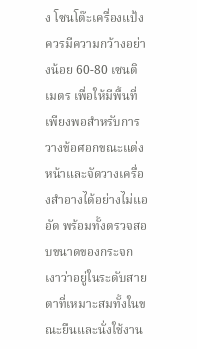ง โซนโต๊ะเครื่องแป้งควรมีความกว้างอย่างน้อย 60-80 เซนติเมตร เพื่อให้มีพื้นที่เพียงพอสำหรับการวางข้อศอกขณะแต่งหน้าและจัดวางเครื่องสำอางได้อย่างไม่แออัด พร้อมทั้งตรวจสอบขนาดของกระจกเงาว่าอยู่ในระดับสายตาที่เหมาะสมทั้งในขณะยืนและนั่งใช้งาน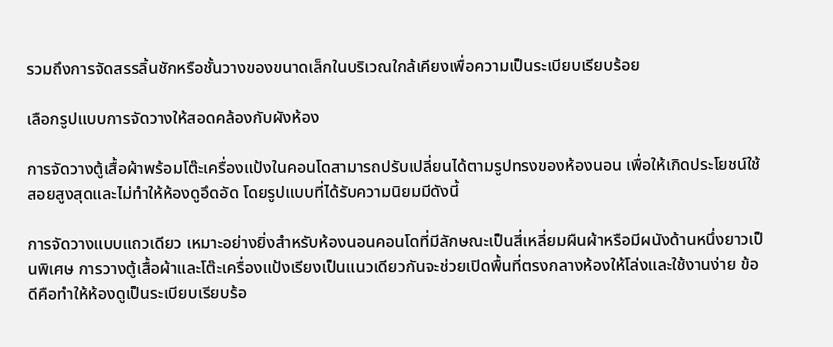รวมถึงการจัดสรรลิ้นชักหรือชั้นวางของขนาดเล็กในบริเวณใกล้เคียงเพื่อความเป็นระเบียบเรียบร้อย

เลือกรูปแบบการจัดวางให้สอดคล้องกับผังห้อง

การจัดวางตู้เสื้อผ้าพร้อมโต๊ะเครื่องแป้งในคอนโดสามารถปรับเปลี่ยนได้ตามรูปทรงของห้องนอน เพื่อให้เกิดประโยชน์ใช้สอยสูงสุดและไม่ทำให้ห้องดูอึดอัด โดยรูปแบบที่ได้รับความนิยมมีดังนี้

การจัดวางแบบแถวเดียว เหมาะอย่างยิ่งสำหรับห้องนอนคอนโดที่มีลักษณะเป็นสี่เหลี่ยมผืนผ้าหรือมีผนังด้านหนึ่งยาวเป็นพิเศษ การวางตู้เสื้อผ้าและโต๊ะเครื่องแป้งเรียงเป็นแนวเดียวกันจะช่วยเปิดพื้นที่ตรงกลางห้องให้โล่งและใช้งานง่าย ข้อดีคือทำให้ห้องดูเป็นระเบียบเรียบร้อ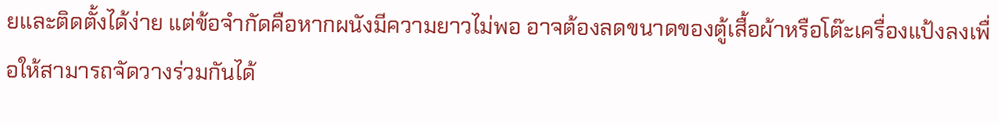ยและติดตั้งได้ง่าย แต่ข้อจำกัดคือหากผนังมีความยาวไม่พอ อาจต้องลดขนาดของตู้เสื้อผ้าหรือโต๊ะเครื่องแป้งลงเพื่อให้สามารถจัดวางร่วมกันได้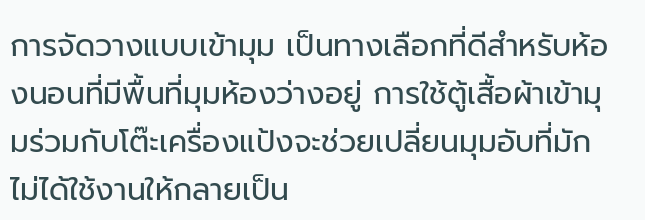การจัดวางแบบเข้ามุม เป็นทางเลือกที่ดีสำหรับห้องนอนที่มีพื้นที่มุมห้องว่างอยู่ การใช้ตู้เสื้อผ้าเข้ามุมร่วมกับโต๊ะเครื่องแป้งจะช่วยเปลี่ยนมุมอับที่มักไม่ได้ใช้งานให้กลายเป็น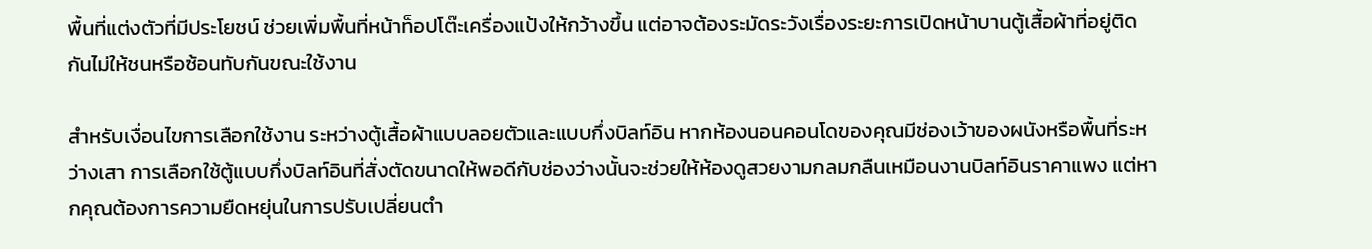พื้นที่แต่งตัวที่มีประโยชน์ ช่วยเพิ่มพื้นที่หน้าท็อปโต๊ะเครื่องแป้งให้กว้างขึ้น แต่อาจต้องระมัดระวังเรื่องระยะการเปิดหน้าบานตู้เสื้อผ้าที่อยู่ติดกันไม่ให้ชนหรือซ้อนทับกันขณะใช้งาน

สำหรับเงื่อนไขการเลือกใช้งาน ระหว่างตู้เสื้อผ้าแบบลอยตัวและแบบกึ่งบิลท์อิน หากห้องนอนคอนโดของคุณมีช่องเว้าของผนังหรือพื้นที่ระหว่างเสา การเลือกใช้ตู้แบบกึ่งบิลท์อินที่สั่งตัดขนาดให้พอดีกับช่องว่างนั้นจะช่วยให้ห้องดูสวยงามกลมกลืนเหมือนงานบิลท์อินราคาแพง แต่หากคุณต้องการความยืดหยุ่นในการปรับเปลี่ยนตำ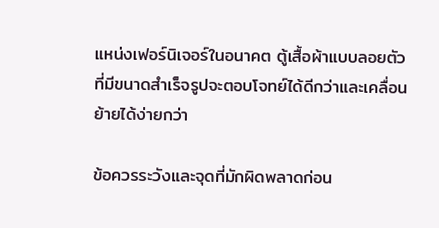แหน่งเฟอร์นิเจอร์ในอนาคต ตู้เสื้อผ้าแบบลอยตัวที่มีขนาดสำเร็จรูปจะตอบโจทย์ได้ดีกว่าและเคลื่อนย้ายได้ง่ายกว่า

ข้อควรระวังและจุดที่มักผิดพลาดก่อน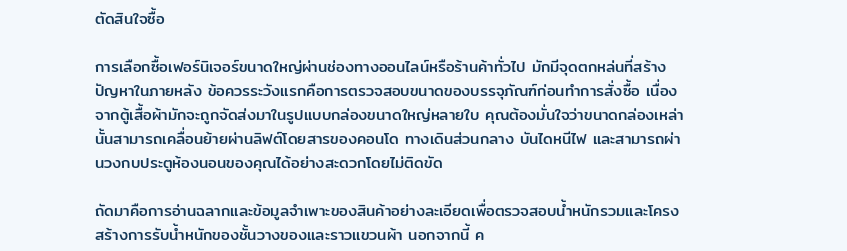ตัดสินใจซื้อ

การเลือกซื้อเฟอร์นิเจอร์ขนาดใหญ่ผ่านช่องทางออนไลน์หรือร้านค้าทั่วไป มักมีจุดตกหล่นที่สร้างปัญหาในภายหลัง ข้อควรระวังแรกคือการตรวจสอบขนาดของบรรจุภัณฑ์ก่อนทำการสั่งซื้อ เนื่องจากตู้เสื้อผ้ามักจะถูกจัดส่งมาในรูปแบบกล่องขนาดใหญ่หลายใบ คุณต้องมั่นใจว่าขนาดกล่องเหล่านั้นสามารถเคลื่อนย้ายผ่านลิฟต์โดยสารของคอนโด ทางเดินส่วนกลาง บันไดหนีไฟ และสามารถผ่านวงกบประตูห้องนอนของคุณได้อย่างสะดวกโดยไม่ติดขัด

ถัดมาคือการอ่านฉลากและข้อมูลจำเพาะของสินค้าอย่างละเอียดเพื่อตรวจสอบน้ำหนักรวมและโครงสร้างการรับน้ำหนักของชั้นวางของและราวแขวนผ้า นอกจากนี้ ค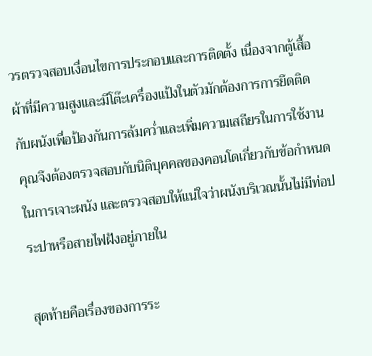วรตรวจสอบเงื่อนไขการประกอบและการติดตั้ง เนื่องจากตู้เสื้อผ้าที่มีความสูงและมีโต๊ะเครื่องแป้งในตัวมักต้องการการยึดติดกับผนังเพื่อป้องกันการล้มคว่ำและเพิ่มความเสถียรในการใช้งาน คุณจึงต้องตรวจสอบกับนิติบุคคลของคอนโดเกี่ยวกับข้อกำหนดในการเจาะผนัง และตรวจสอบให้แน่ใจว่าผนังบริเวณนั้นไม่มีท่อประปาหรือสายไฟฝังอยู่ภายใน

สุดท้ายคือเรื่องของการระ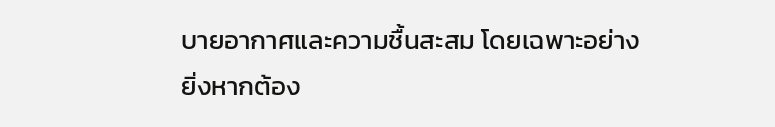บายอากาศและความชื้นสะสม โดยเฉพาะอย่างยิ่งหากต้อง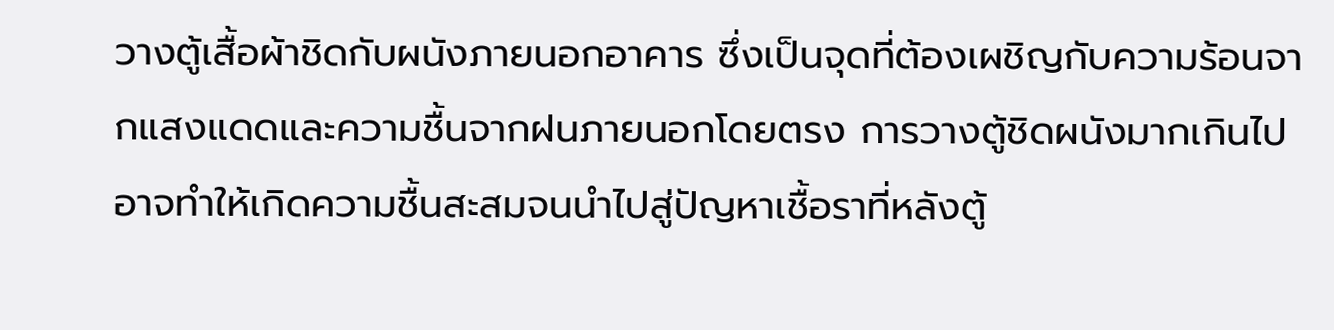วางตู้เสื้อผ้าชิดกับผนังภายนอกอาคาร ซึ่งเป็นจุดที่ต้องเผชิญกับความร้อนจากแสงแดดและความชื้นจากฝนภายนอกโดยตรง การวางตู้ชิดผนังมากเกินไปอาจทำให้เกิดความชื้นสะสมจนนำไปสู่ปัญหาเชื้อราที่หลังตู้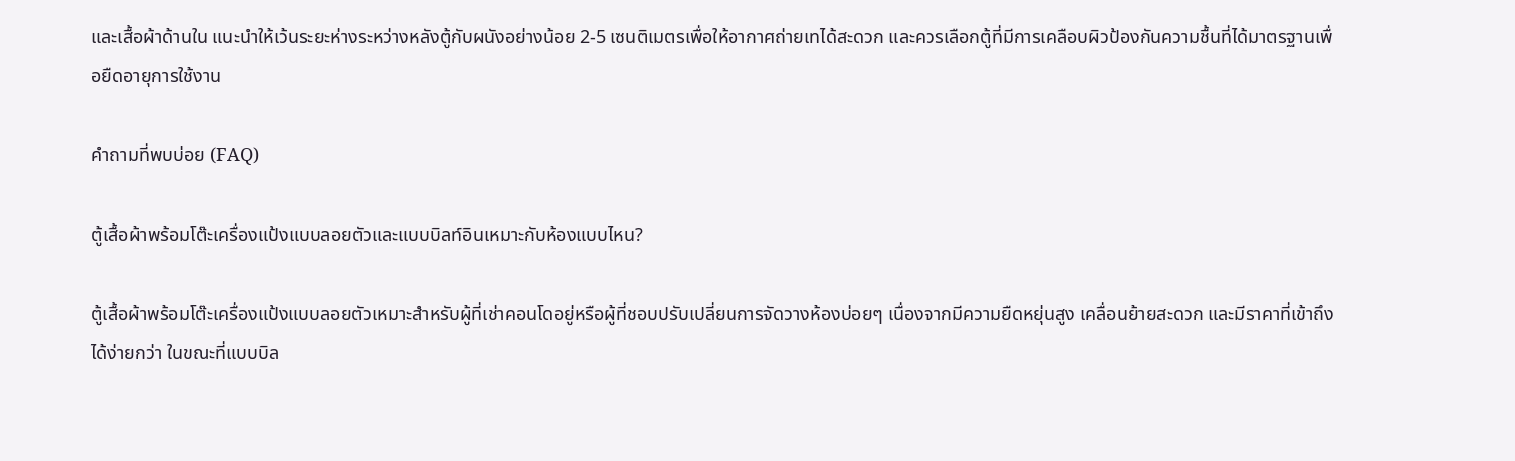และเสื้อผ้าด้านใน แนะนำให้เว้นระยะห่างระหว่างหลังตู้กับผนังอย่างน้อย 2-5 เซนติเมตรเพื่อให้อากาศถ่ายเทได้สะดวก และควรเลือกตู้ที่มีการเคลือบผิวป้องกันความชื้นที่ได้มาตรฐานเพื่อยืดอายุการใช้งาน

คำถามที่พบบ่อย (FAQ)

ตู้เสื้อผ้าพร้อมโต๊ะเครื่องแป้งแบบลอยตัวและแบบบิลท์อินเหมาะกับห้องแบบไหน?

ตู้เสื้อผ้าพร้อมโต๊ะเครื่องแป้งแบบลอยตัวเหมาะสำหรับผู้ที่เช่าคอนโดอยู่หรือผู้ที่ชอบปรับเปลี่ยนการจัดวางห้องบ่อยๆ เนื่องจากมีความยืดหยุ่นสูง เคลื่อนย้ายสะดวก และมีราคาที่เข้าถึงได้ง่ายกว่า ในขณะที่แบบบิล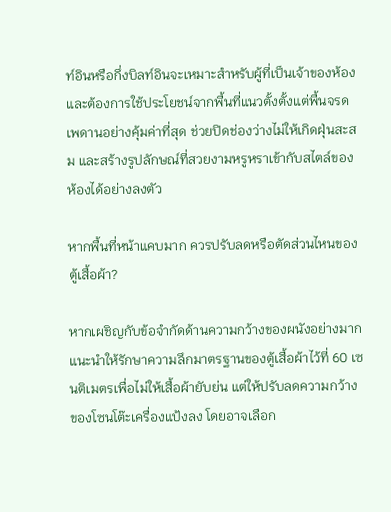ท์อินหรือกึ่งบิลท์อินจะเหมาะสำหรับผู้ที่เป็นเจ้าของห้องและต้องการใช้ประโยชน์จากพื้นที่แนวตั้งตั้งแต่พื้นจรดเพดานอย่างคุ้มค่าที่สุด ช่วยปิดช่องว่างไม่ให้เกิดฝุ่นสะสม และสร้างรูปลักษณ์ที่สวยงามหรูหราเข้ากับสไตล์ของห้องได้อย่างลงตัว

หากพื้นที่หน้าแคบมาก ควรปรับลดหรือตัดส่วนไหนของตู้เสื้อผ้า?

หากเผชิญกับข้อจำกัดด้านความกว้างของผนังอย่างมาก แนะนำให้รักษาความลึกมาตรฐานของตู้เสื้อผ้าไว้ที่ 60 เซนติเมตรเพื่อไม่ให้เสื้อผ้ายับย่น แต่ให้ปรับลดความกว้างของโซนโต๊ะเครื่องแป้งลง โดยอาจเลือก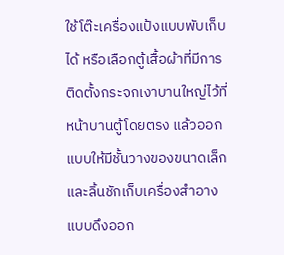ใช้โต๊ะเครื่องแป้งแบบพับเก็บได้ หรือเลือกตู้เสื้อผ้าที่มีการติดตั้งกระจกเงาบานใหญ่ไว้ที่หน้าบานตู้โดยตรง แล้วออกแบบให้มีชั้นวางของขนาดเล็กและลิ้นชักเก็บเครื่องสำอางแบบดึงออก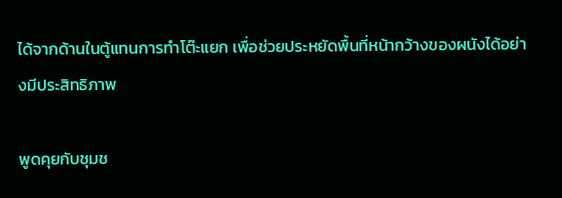ได้จากด้านในตู้แทนการทำโต๊ะแยก เพื่อช่วยประหยัดพื้นที่หน้ากว้างของผนังได้อย่างมีประสิทธิภาพ

พูดคุยกับชุมช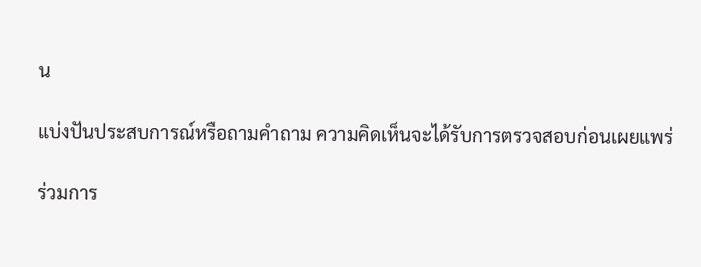น

แบ่งปันประสบการณ์หรือถามคำถาม ความคิดเห็นจะได้รับการตรวจสอบก่อนเผยแพร่

ร่วมการ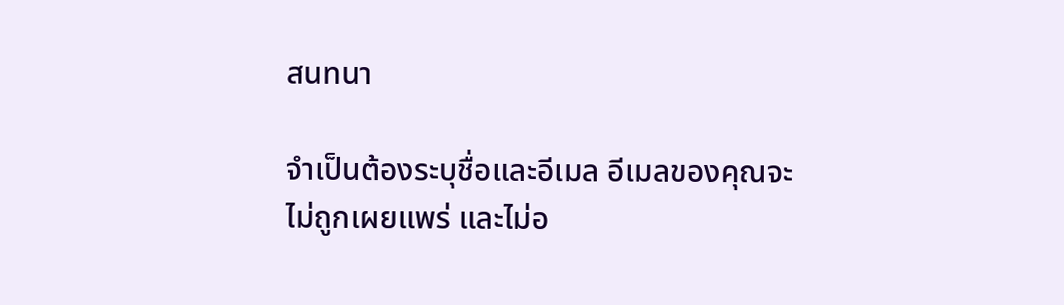สนทนา

จำเป็นต้องระบุชื่อและอีเมล อีเมลของคุณจะไม่ถูกเผยแพร่ และไม่อ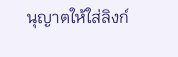นุญาตให้ใส่ลิงก์